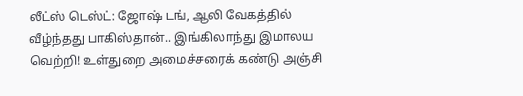லீட்ஸ் டெஸ்ட்: ஜோஷ் டங், ஆலி வேகத்தில் வீழ்ந்தது பாகிஸ்தான்.. இங்கிலாந்து இமாலய வெற்றி! உள்துறை அமைச்சரைக் கண்டு அஞ்சி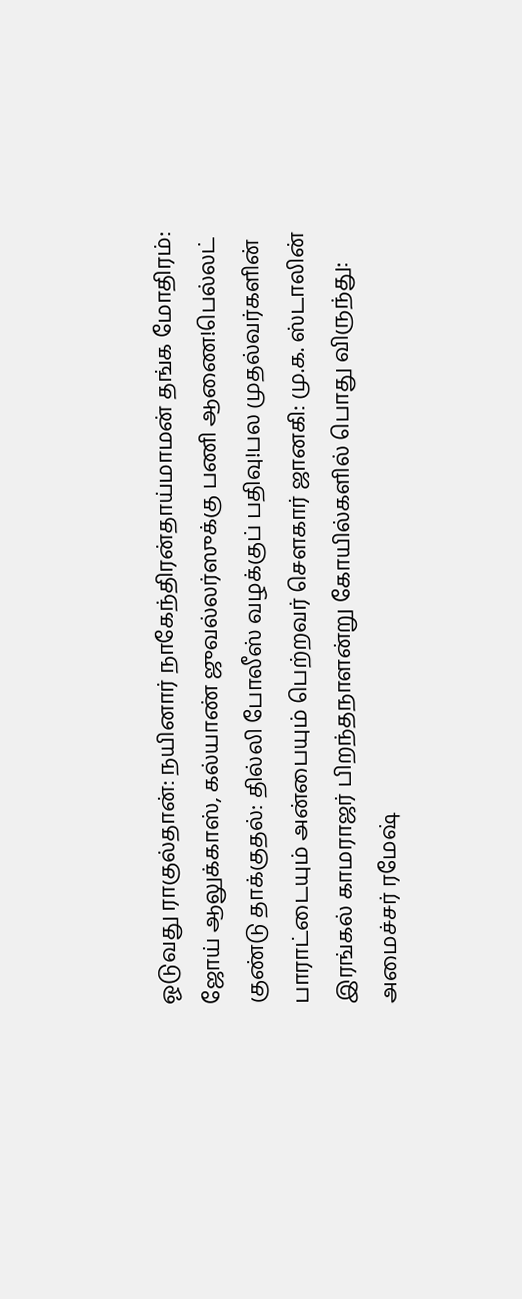ஓடுவது ராகுல்தான்: நயினார் நாகேந்திரன்தாய்மாமன் தங்க மோதிரம்: ஜோய் ஆலுக்காஸ், கல்யாண் ஜுவல்லர்ஸுக்கு பணி ஆணை!பெல்லட் குண்டு தாக்குதல்: தில்லி போலீஸ் வழக்குப் பதிவு!பல முதல்வர்களின் பாராட்டையும் அன்பையும் பெற்றவர் சௌகார் ஜானகி: மு.க. ஸ்டாலின் இரங்கல் காமராஜர் பிறந்தநாளன்று கோயில்களில் பொது விருந்து: அமைச்சர் ரமேஷ்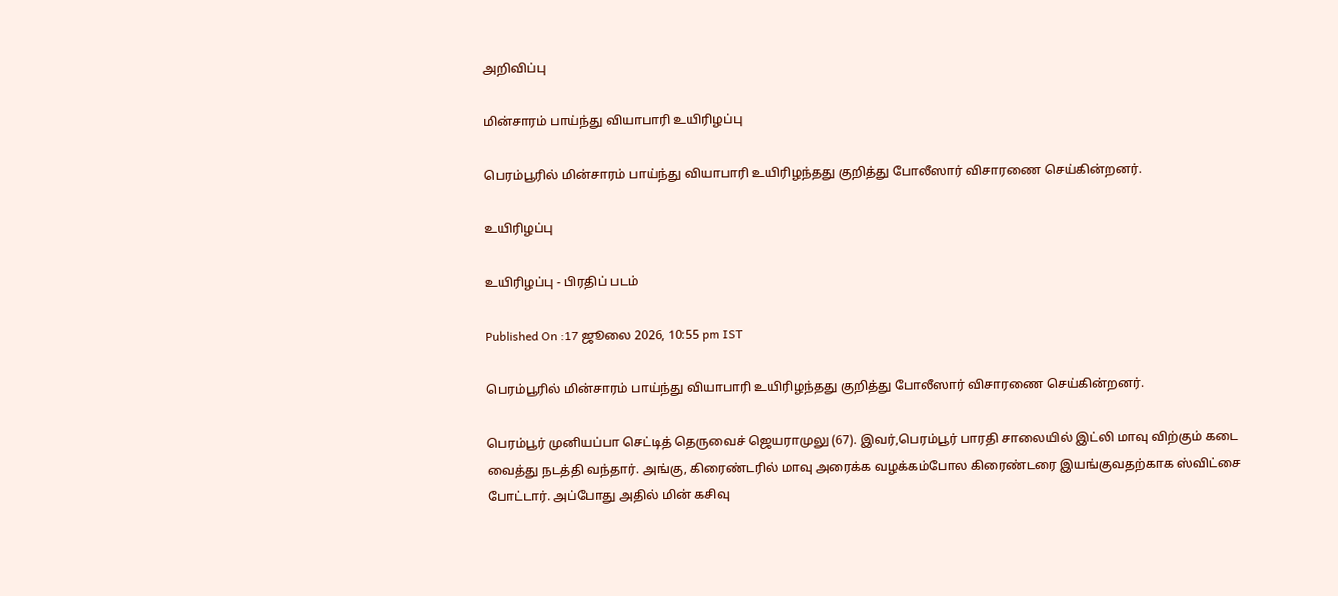அறிவிப்பு

மின்சாரம் பாய்ந்து வியாபாரி உயிரிழப்பு

பெரம்பூரில் மின்சாரம் பாய்ந்து வியாபாரி உயிரிழந்தது குறித்து போலீஸார் விசாரணை செய்கின்றனர்.

உயிரிழப்பு

உயிரிழப்பு - பிரதிப் படம்

Published On :17 ஜூலை 2026, 10:55 pm IST

பெரம்பூரில் மின்சாரம் பாய்ந்து வியாபாரி உயிரிழந்தது குறித்து போலீஸார் விசாரணை செய்கின்றனர்.

பெரம்பூர் முனியப்பா செட்டித் தெருவைச் ஜெயராமுலு (67). இவர்,பெரம்பூர் பாரதி சாலையில் இட்லி மாவு விற்கும் கடை வைத்து நடத்தி வந்தார். அங்கு, கிரைண்டரில் மாவு அரைக்க வழக்கம்போல கிரைண்டரை இயங்குவதற்காக ஸ்விட்சை போட்டார். அப்போது அதில் மின் கசிவு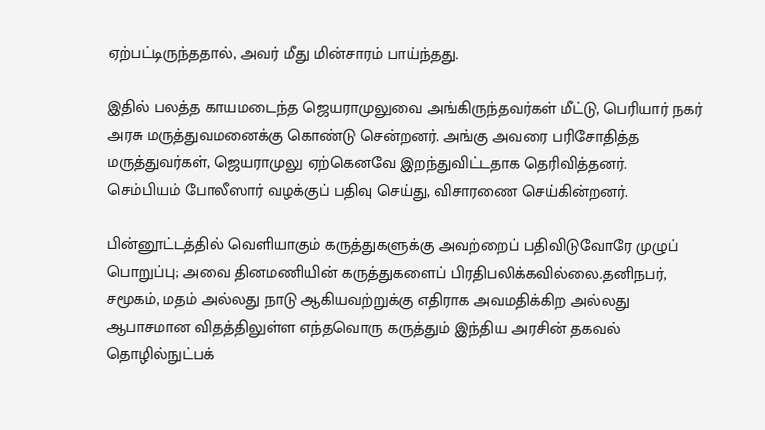ஏற்பட்டிருந்ததால், அவர் மீது மின்சாரம் பாய்ந்தது.

இதில் பலத்த காயமடைந்த ஜெயராமுலுவை அங்கிருந்தவர்கள் மீட்டு, பெரியார் நகர் அரசு மருத்துவமனைக்கு கொண்டு சென்றனர். அங்கு அவரை பரிசோதித்த மருத்துவர்கள், ஜெயராமுலு ஏற்கெனவே இறந்துவிட்டதாக தெரிவித்தனர். செம்பியம் போலீஸார் வழக்குப் பதிவு செய்து, விசாரணை செய்கின்றனர்.

பின்னூட்டத்தில் வெளியாகும் கருத்துகளுக்கு அவற்றைப் பதிவிடுவோரே முழுப் பொறுப்பு; அவை தினமணியின் கருத்துகளைப் பிரதிபலிக்கவில்லை.தனிநபர், சமூகம், மதம் அல்லது நாடு ஆகியவற்றுக்கு எதிராக அவமதிக்கிற அல்லது ஆபாசமான விதத்திலுள்ள எந்தவொரு கருத்தும் இந்திய அரசின் தகவல் தொழில்நுட்பக்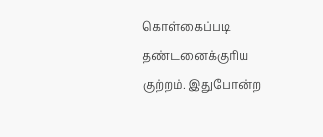கொள்கைப்படி தண்டனைக்குரிய குற்றம். இதுபோன்ற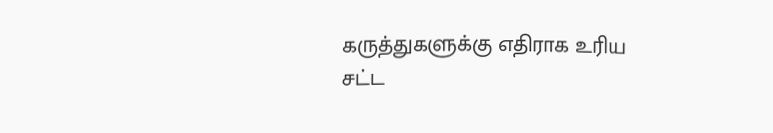கருத்துகளுக்கு எதிராக உரிய சட்ட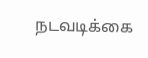நடவடிக்கை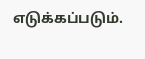எடுக்கப்படும்.